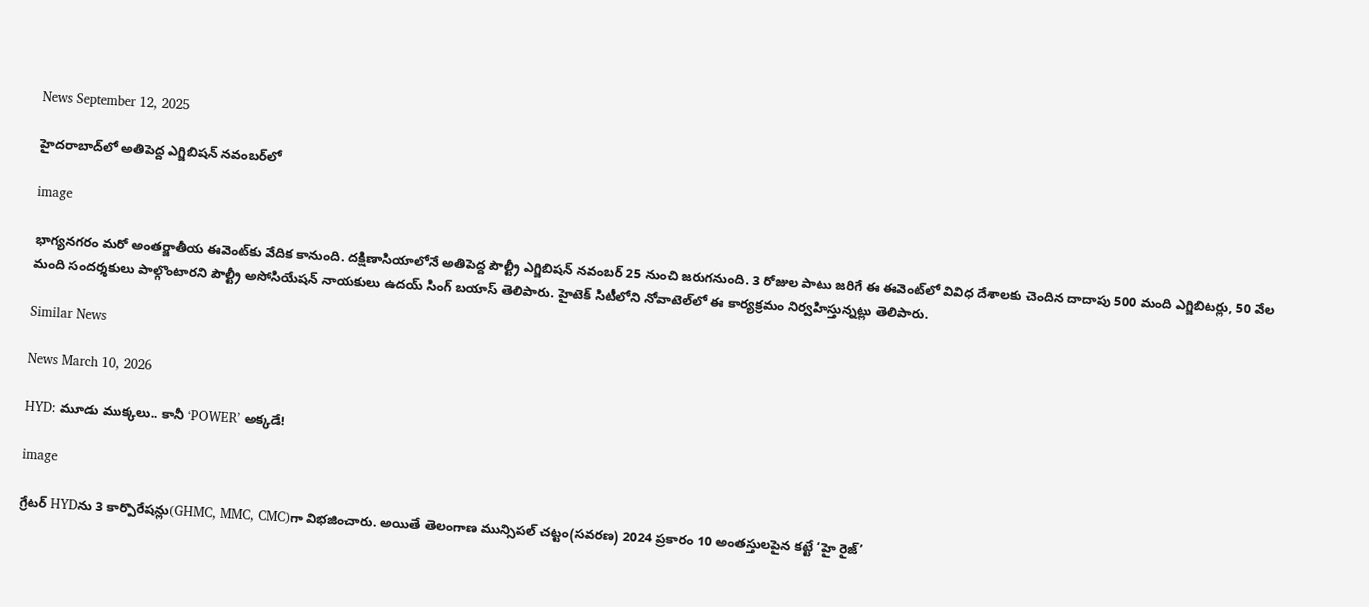News September 12, 2025

హైదరాబాద్‌లో అతిపెద్ద ఎగ్జిబిషన్ నవంబర్‌లో

image

భాగ్యనగరం మరో అంతర్జాతీయ ఈవెంట్‌కు వేదిక కానుంది. దక్షిణాసియాలోనే అతిపెద్ద పౌల్ట్రీ ఎగ్జిబిషన్ నవంబర్ 25 నుంచి జరుగనుంది. 3 రోజుల పాటు జరిగే ఈ ఈవెంట్‌లో వివిధ దేశాలకు చెందిన దాదాపు 500 మంది ఎగ్జిబిటర్లు, 50 వేల మంది సందర్శకులు పాల్గొంటారని పౌల్ట్రీ అసోసియేషన్ నాయకులు ఉదయ్ సింగ్ బయాస్ తెలిపారు. హైటెక్ సిటీలోని నోవాటెల్‌లో ఈ కార్యక్రమం నిర్వహిస్తున్నట్లు తెలిపారు.

Similar News

News March 10, 2026

HYD: మూడు ముక్కలు.. కానీ ‘POWER’ అక్కడే!

image

గ్రేటర్ HYDను 3 కార్పొరేషన్లు(GHMC, MMC, CMC)గా విభజించారు. అయితే తెలంగాణ మున్సిపల్ చట్టం(సవరణ) 2024 ప్రకారం 10 అంతస్తులపైన కట్టే ‘హై రైజ్’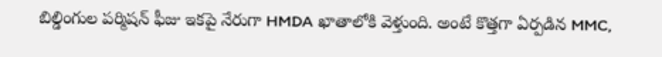బిల్డింగుల పర్మిషన్ ఫీజు ఇకపై నేరుగా HMDA ఖాతాలోకి వెళ్తుంది. అంటే కొత్తగా ఏర్పడిన MMC,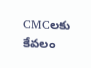CMCలకు కేవలం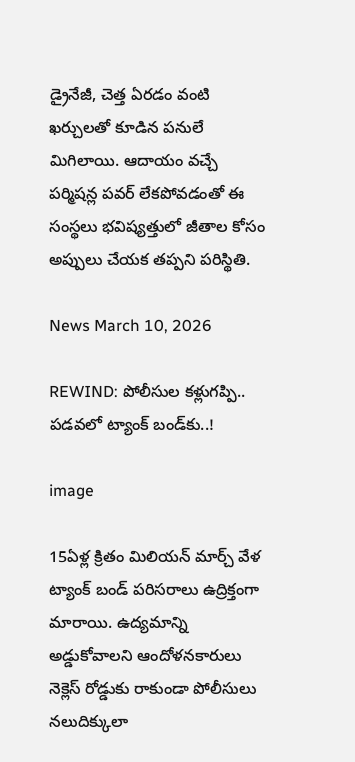డ్రైనేజీ, చెత్త ఏరడం వంటి ఖర్చులతో కూడిన పనులే మిగిలాయి. ఆదాయం వచ్చే పర్మిషన్ల పవర్ లేకపోవడంతో ఈ సంస్థలు భవిష్యత్తులో జీతాల కోసం అప్పులు చేయక తప్పని పరిస్థితి.

News March 10, 2026

REWIND: పోలీసుల కళ్లుగప్పి.. పడవలో ట్యాంక్ బండ్‌కు..!

image

15ఏళ్ల క్రితం మిలియన్ మార్చ్ వేళ ట్యాంక్‌ బండ్ పరిసరాలు ఉద్రిక్తంగా మారాయి. ఉద్యమాన్ని అడ్డుకోవాలని ఆందోళనకారులు నెక్లెస్ రోడ్డుకు రాకుండా పోలీసులు నలుదిక్కులా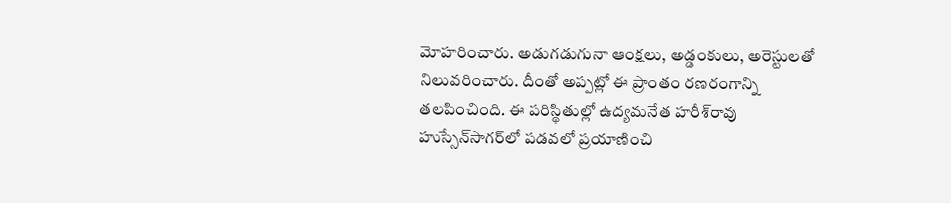మోహరించారు. అడుగడుగునా ఆంక్షలు, అడ్డంకులు, అరెస్టులతో నిలువరించారు. దీంతో అప్పట్లో ఈ ప్రాంతం రణరంగాన్ని తలపించింది. ఈ పరిస్థితుల్లో ఉద్యమనేత హరీశ్‌రావు హుస్సేన్‌సాగర్‌లో పడవలో ప్రయాణించి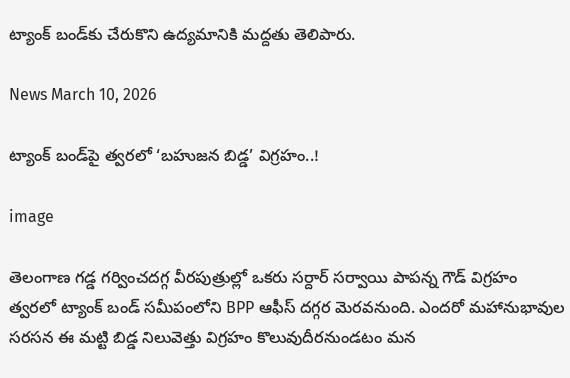ట్యాంక్‌ బండ్‌కు చేరుకొని ఉద్యమానికి మద్దతు తెలిపారు.

News March 10, 2026

ట్యాంక్ బండ్‌పై త్వరలో ‘బహుజన బిడ్డ’ విగ్రహం..!

image

తెలంగాణ గడ్డ గర్వించదగ్గ వీరపుత్రుల్లో ఒకరు సర్దార్ సర్వాయి పాపన్న గౌడ్ విగ్రహం త్వరలో ట్యాంక్ బండ్‌ సమీపంలోని BPP ఆఫీస్ దగ్గర మెరవనుంది. ఎందరో మహానుభావుల సరసన ఈ మట్టి బిడ్డ నిలువెత్తు విగ్రహం కొలువుదీరనుండటం మన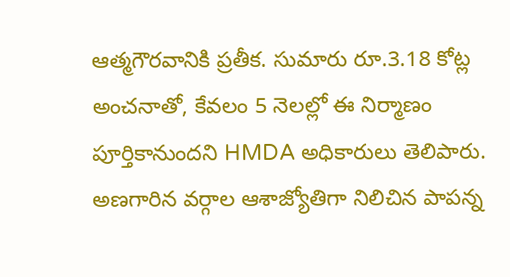ఆత్మగౌరవానికి ప్రతీక. సుమారు రూ.3.18 కోట్ల అంచనాతో, కేవలం 5 నెలల్లో ఈ నిర్మాణం పూర్తికానుందని HMDA అధికారులు తెలిపారు. అణగారిన వర్గాల ఆశాజ్యోతిగా నిలిచిన పాపన్న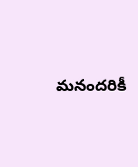మనందరికీ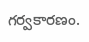గర్వకారణం.